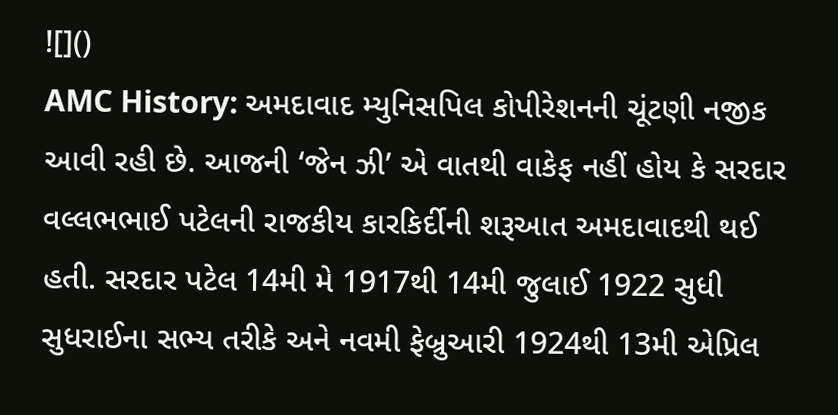![]()
AMC History: અમદાવાદ મ્યુનિસપિલ કોપીરેશનની ચૂંટણી નજીક આવી રહી છે. આજની ‘જેન ઝી’ એ વાતથી વાકેફ નહીં હોય કે સરદાર વલ્લભભાઈ પટેલની રાજકીય કારકિર્દીની શરૂઆત અમદાવાદથી થઈ હતી. સરદાર પટેલ 14મી મે 1917થી 14મી જુલાઈ 1922 સુધી સુધરાઈના સભ્ય તરીકે અને નવમી ફેબ્રુઆરી 1924થી 13મી એપ્રિલ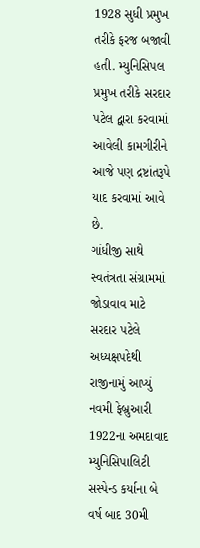1928 સુધી પ્રમુખ તરીકે ફરજ બજાવી હતી. મ્યુનિસિપલ પ્રમુખ તરીકે સરદાર પટેલ દ્વારા કરવામાં આવેલી કામગીરીને આજે પણ દ્રષ્ટાંતરૂપે યાદ કરવામાં આવે છે.
ગાંધીજી સાથે સ્વતંત્રતા સંગ્રામમાં જોડાવાવ માટે સરદાર પટેલે અધ્યક્ષપદેથી રાજીનામું આપ્યું
નવમી ફેબ્રુઆરી 1922ના અમદાવાદ મ્યુનિસિપાલિટી સસ્પેન્ડ કર્યાના બે વર્ષ બાદ 30મી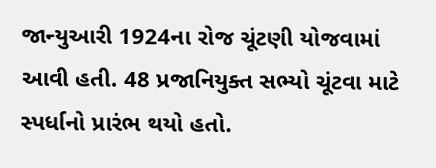જાન્યુઆરી 1924ના રોજ ચૂંટણી યોજવામાં આવી હતી. 48 પ્રજાનિયુક્ત સભ્યો ચૂંટવા માટે સ્પર્ધાનો પ્રારંભ થયો હતો.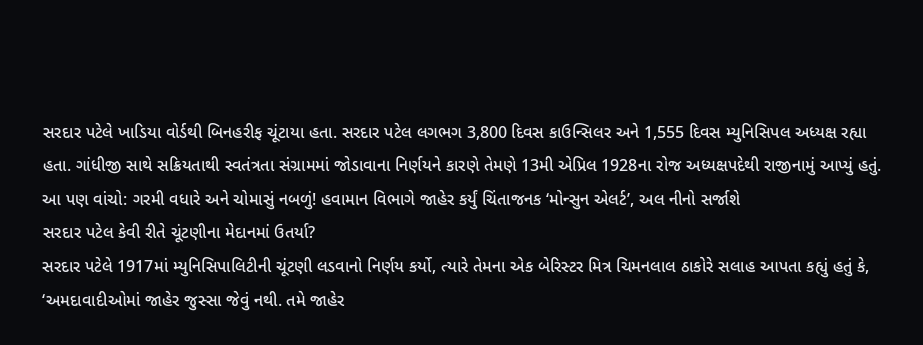સરદાર પટેલે ખાડિયા વોર્ડથી બિનહરીફ ચૂંટાયા હતા. સરદાર પટેલ લગભગ 3,800 દિવસ કાઉન્સિલર અને 1,555 દિવસ મ્યુનિસિપલ અધ્યક્ષ રહ્યા હતા. ગાંધીજી સાથે સક્રિયતાથી સ્વતંત્રતા સંગ્રામમાં જોડાવાના નિર્ણયને કારણે તેમણે 13મી એપ્રિલ 1928ના રોજ અધ્યક્ષપદેથી રાજીનામું આપ્યું હતું.
આ પણ વાંચો: ગરમી વધારે અને ચોમાસું નબળું! હવામાન વિભાગે જાહેર કર્યું ચિંતાજનક ‘મોન્સુન એલર્ટ’, અલ નીનો સર્જાશે
સરદાર પટેલ કેવી રીતે ચૂંટણીના મેદાનમાં ઉતર્યા?
સરદાર પટેલે 1917માં મ્યુનિસિપાલિટીની ચૂંટણી લડવાનો નિર્ણય કર્યો, ત્યારે તેમના એક બેરિસ્ટર મિત્ર ચિમનલાલ ઠાકોરે સલાહ આપતા કહ્યું હતું કે, ‘અમદાવાદીઓમાં જાહેર જુસ્સા જેવું નથી. તમે જાહેર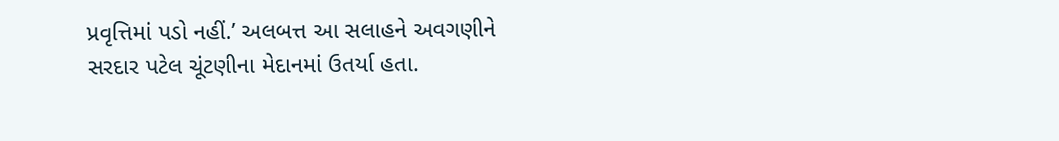પ્રવૃત્તિમાં પડો નહીં.’ અલબત્ત આ સલાહને અવગણીને સરદાર પટેલ ચૂંટણીના મેદાનમાં ઉતર્યા હતા.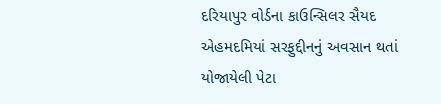દરિયાપુર વોર્ડના કાઉન્સિલર સૈયદ એહમદમિયાં સરફુદ્દીનનું અવસાન થતાં યોજાયેલી પેટા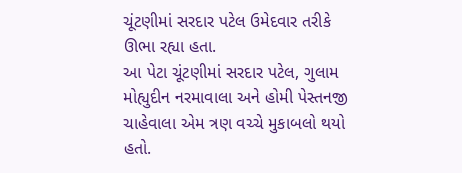ચૂંટણીમાં સરદાર પટેલ ઉમેદવાર તરીકે ઊભા રહ્યા હતા.
આ પેટા ચૂંટણીમાં સરદાર પટેલ, ગુલામ મોહ્યુદીન નરમાવાલા અને હોમી પેસ્તનજી ચાહેવાલા એમ ત્રણ વચ્ચે મુકાબલો થયો હતો.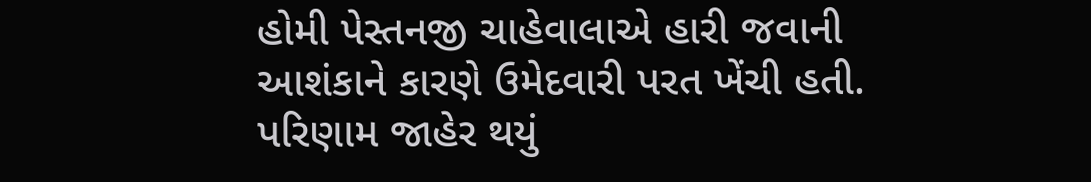હોમી પેસ્તનજી ચાહેવાલાએ હારી જવાની આશંકાને કારણે ઉમેદવારી પરત ખેંચી હતી. પરિણામ જાહેર થયું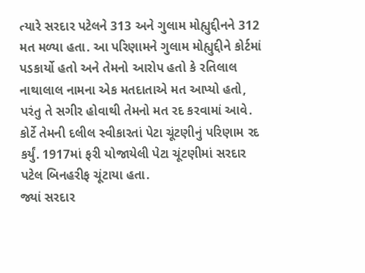ત્યારે સરદાર પટેલને 313 અને ગુલામ મોહ્યુદ્દીનને 312 મત મળ્યા હતા. આ પરિણામને ગુલામ મોહ્યુદ્દીને કોર્ટમાં પડકાર્યો હતો અને તેમનો આરોપ હતો કે રતિલાલ નાથાલાલ નામના એક મતદાતાએ મત આપ્યો હતો, પરંતુ તે સગીર હોવાથી તેમનો મત રદ કરવામાં આવે. કોર્ટે તેમની દલીલ સ્વીકારતાં પેટા ચૂંટણીનું પરિણામ રદ કર્યું. 1917માં ફરી યોજાયેલી પેટા ચૂંટણીમાં સરદાર પટેલ બિનહરીફ ચૂંટાયા હતા.
જ્યાં સરદાર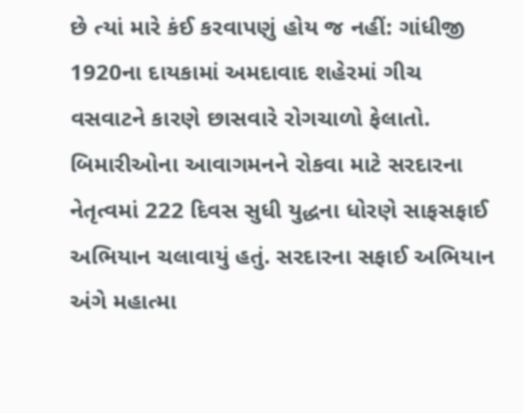છે ત્યાં મારે કંઈ કરવાપણું હોય જ નહીં: ગાંધીજી
1920ના દાયકામાં અમદાવાદ શહેરમાં ગીચ વસવાટને કારણે છાસવારે રોગચાળો ફેલાતો. બિમારીઓના આવાગમનને રોકવા માટે સરદારના નેતૃત્વમાં 222 દિવસ સુધી યુદ્ધના ધોરણે સાફસફાઈ અભિયાન ચલાવાયું હતું. સરદારના સફાઈ અભિયાન અંગે મહાત્મા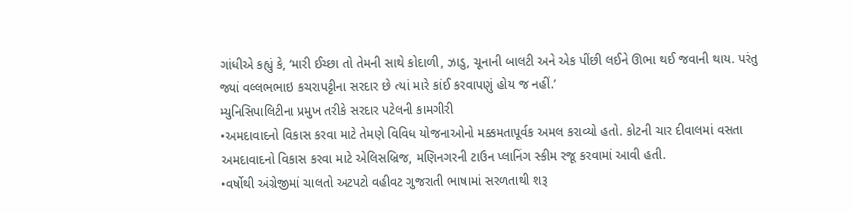ગાંધીએ કહ્યું કે, ‘મારી ઈચ્છા તો તેમની સાથે કોદાળી, ઝાડુ, ચૂનાની બાલટી અને એક પીંછી લઈને ઊભા થઈ જવાની થાય. પરંતુ જ્યાં વલ્લભભાઇ કચરાપટ્ટીના સરદાર છે ત્યાં મારે કાંઈ કરવાપણું હોય જ નહીં.’
મ્યુનિસિપાલિટીના પ્રમુખ તરીકે સરદાર પટેલની કામગીરી
•અમદાવાદનો વિકાસ કરવા માટે તેમણે વિવિધ યોજનાઓનો મક્કમતાપૂર્વક અમલ કરાવ્યો હતો. કોટની ચાર દીવાલમાં વસતા અમદાવાદનો વિકાસ કરવા માટે એલિસબ્રિજ, મણિનગરની ટાઉન પ્લાનિંગ સ્કીમ રજૂ કરવામાં આવી હતી.
•વર્ષોથી અંગ્રેજીમાં ચાલતો અટપટો વહીવટ ગુજરાતી ભાષામાં સરળતાથી શરૂ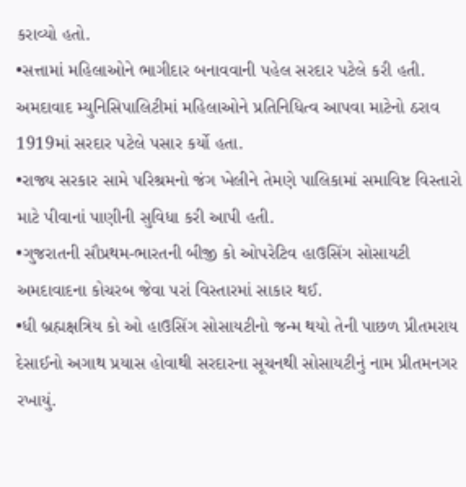કરાવ્યો હતો.
•સત્તામાં મહિલાઓને ભાગીદાર બનાવવાની પહેલ સરદાર પટેલે કરી હતી. અમદાવાદ મ્યુનિસિપાલિટીમાં મહિલાઓને પ્રતિનિધિત્વ આપવા માટેનો ઠરાવ 1919માં સરદાર પટેલે પસાર કર્યો હતા.
•રાજ્ય સરકાર સામે પરિશ્રમનો જંગ ખેલીને તેમણે પાલિકામાં સમાવિષ્ટ વિસ્તારો માટે પીવાનાં પાણીની સુવિધા કરી આપી હતી.
•ગુજરાતની સૌપ્રથમ-ભારતની બીજી કો ઓપરેટિવ હાઉસિંગ સોસાયટી અમદાવાદના કોચરબ જેવા પરાં વિસ્તારમાં સાકાર થઈ.
•ધી બ્રહ્મક્ષત્રિય કો ઓ હાઉસિંગ સોસાયટીનો જન્મ થયો તેની પાછળ પ્રીતમરાય દેસાઈનો અગાથ પ્રયાસ હોવાથી સરદારના સૂચનથી સોસાયટીનું નામ પ્રીતમનગર રખાયું.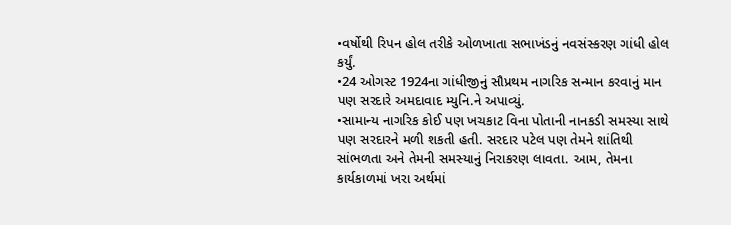•વર્ષોથી રિપન હોલ તરીકે ઓળખાતા સભાખંડનું નવસંસ્કરણ ગાંધી હોલ કર્યું.
•24 ઓગસ્ટ 1924ના ગાંધીજીનું સૌપ્રથમ નાગરિક સન્માન કરવાનું માન પણ સરદારે અમદાવાદ મ્યુનિ.ને અપાવ્યું.
•સામાન્ય નાગરિક કોઈ પણ ખચકાટ વિના પોતાની નાનકડી સમસ્યા સાથે પણ સરદારને મળી શકતી હતી. સરદાર પટેલ પણ તેમને શાંતિથી સાંભળતા અને તેમની સમસ્યાનું નિરાકરણ લાવતા. આમ, તેમના કાર્યકાળમાં ખરા અર્થમાં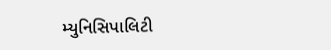મ્યુનિસિપાલિટી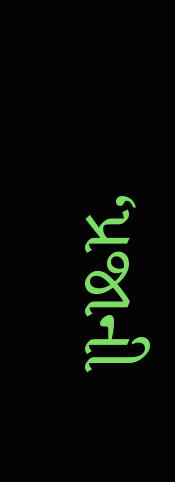‘પ્રજાની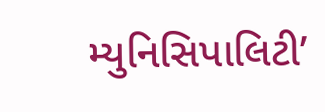મ્યુનિસિપાલિટી’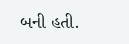બની હતી.